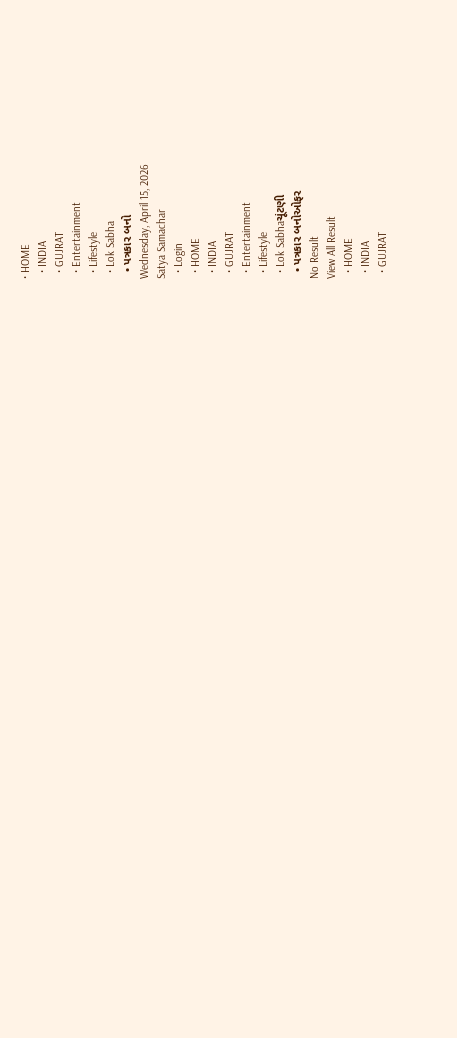• HOME
  • INDIA
  • GUJRAT
  • Entertainment
  • Lifestyle
  • Lok Sabha
  • પત્રકાર બનો
Wednesday, April 15, 2026
Satya Samachar
  • Login
  • HOME
  • INDIA
  • GUJRAT
  • Entertainment
  • Lifestyle
  • Lok Sabhaચૂંટણી
  • પત્રકાર બનોઓફર
No Result
View All Result
  • HOME
  • INDIA
  • GUJRAT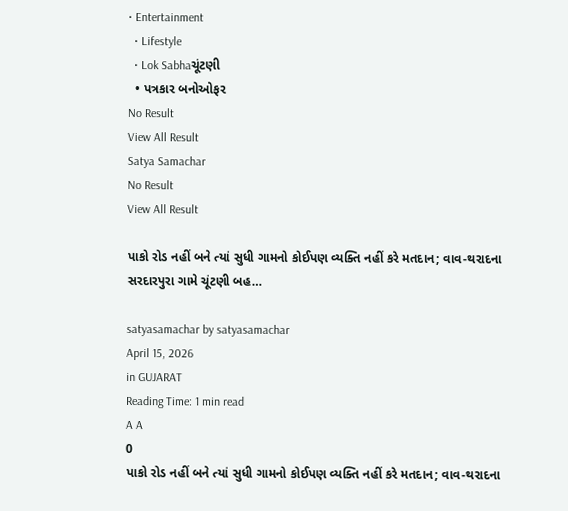• Entertainment
  • Lifestyle
  • Lok Sabhaચૂંટણી
  • પત્રકાર બનોઓફર
No Result
View All Result
Satya Samachar
No Result
View All Result

પાકો રોડ નહીં બને ત્યાં સુધી ગામનો કોઈપણ વ્યક્તિ નહીં કરે મતદાન; વાવ-થરાદના સરદારપુરા ગામે ચૂંટણી બહ…

satyasamachar by satyasamachar
April 15, 2026
in GUJARAT
Reading Time: 1 min read
A A
0
પાકો રોડ નહીં બને ત્યાં સુધી ગામનો કોઈપણ વ્યક્તિ નહીં કરે મતદાન; વાવ-થરાદના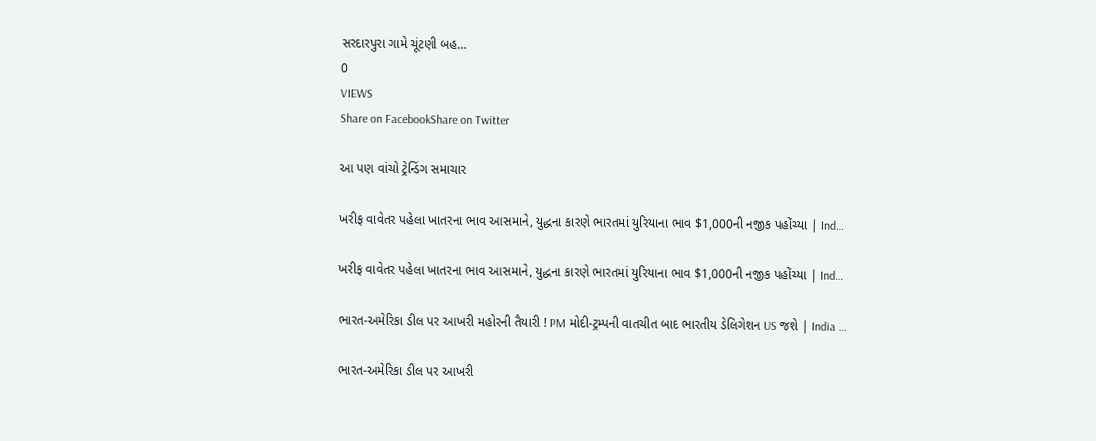સરદારપુરા ગામે ચૂંટણી બહ…
0
VIEWS
Share on FacebookShare on Twitter

આ પણ વાંચો ટ્રેન્ડિંગ સમાચાર

ખરીફ વાવેતર પહેલા ખાતરના ભાવ આસમાને, યુદ્ધના કારણે ભારતમાં યુરિયાના ભાવ $1,000ની નજીક પહોંચ્યા | Ind…

ખરીફ વાવેતર પહેલા ખાતરના ભાવ આસમાને, યુદ્ધના કારણે ભારતમાં યુરિયાના ભાવ $1,000ની નજીક પહોંચ્યા | Ind…

ભારત-અમેરિકા ડીલ પર આખરી મહોરની તૈયારી ! PM મોદી-ટ્રમ્પની વાતચીત બાદ ભારતીય ડેલિગેશન US જશે | India …

ભારત-અમેરિકા ડીલ પર આખરી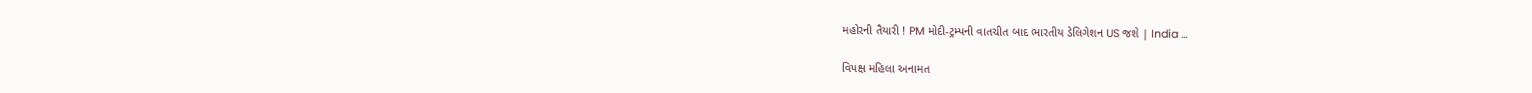મહોરની તૈયારી ! PM મોદી-ટ્રમ્પની વાતચીત બાદ ભારતીય ડેલિગેશન US જશે | India …

વિપક્ષ મહિલા અનામત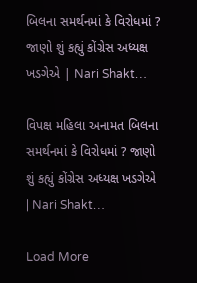બિલના સમર્થનમાં કે વિરોધમાં ? જાણો શું કહ્યું કોંગ્રેસ અધ્યક્ષ ખડગેએ | Nari Shakt…

વિપક્ષ મહિલા અનામત બિલના સમર્થનમાં કે વિરોધમાં ? જાણો શું કહ્યું કોંગ્રેસ અધ્યક્ષ ખડગેએ | Nari Shakt…

Load More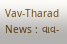Vav-Tharad News : વાવ-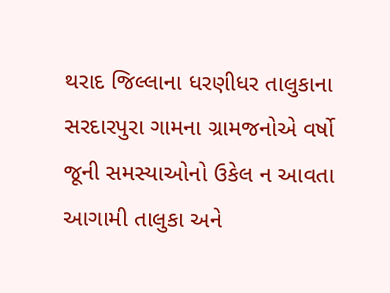થરાદ જિલ્લાના ધરણીધર તાલુકાના સરદારપુરા ગામના ગ્રામજનોએ વર્ષો જૂની સમસ્યાઓનો ઉકેલ ન આવતા આગામી તાલુકા અને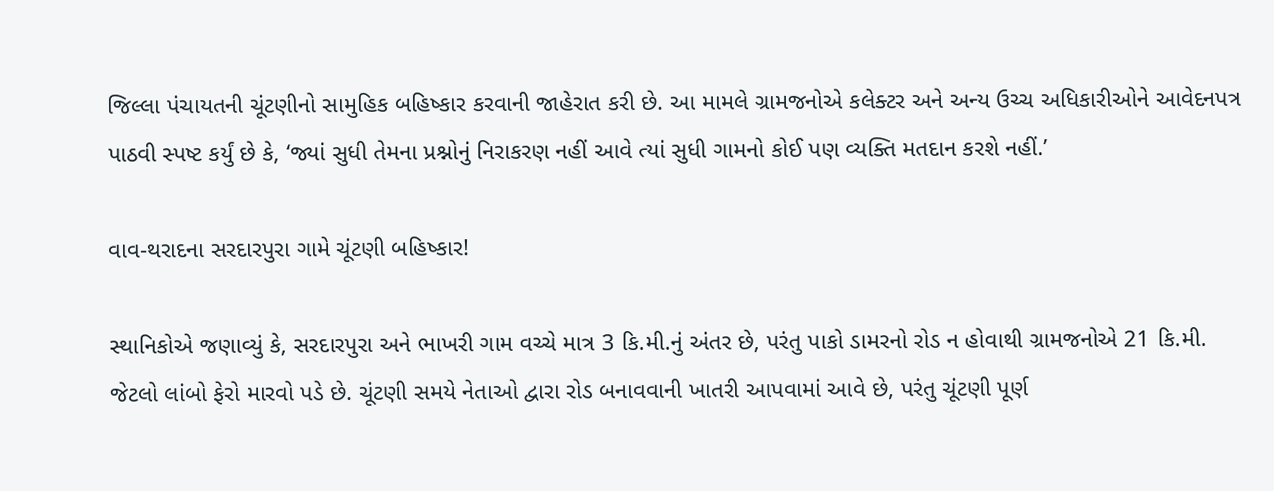જિલ્લા પંચાયતની ચૂંટણીનો સામુહિક બહિષ્કાર કરવાની જાહેરાત કરી છે. આ મામલે ગ્રામજનોએ કલેક્ટર અને અન્ય ઉચ્ચ અધિકારીઓને આવેદનપત્ર પાઠવી સ્પષ્ટ કર્યું છે કે, ‘જ્યાં સુધી તેમના પ્રશ્નોનું નિરાકરણ નહીં આવે ત્યાં સુધી ગામનો કોઈ પણ વ્યક્તિ મતદાન કરશે નહીં.’

વાવ-થરાદના સરદારપુરા ગામે ચૂંટણી બહિષ્કાર!

સ્થાનિકોએ જણાવ્યું કે, સરદારપુરા અને ભાખરી ગામ વચ્ચે માત્ર 3 કિ.મી.નું અંતર છે, પરંતુ પાકો ડામરનો રોડ ન હોવાથી ગ્રામજનોએ 21 કિ.મી. જેટલો લાંબો ફેરો મારવો પડે છે. ચૂંટણી સમયે નેતાઓ દ્વારા રોડ બનાવવાની ખાતરી આપવામાં આવે છે, પરંતુ ચૂંટણી પૂર્ણ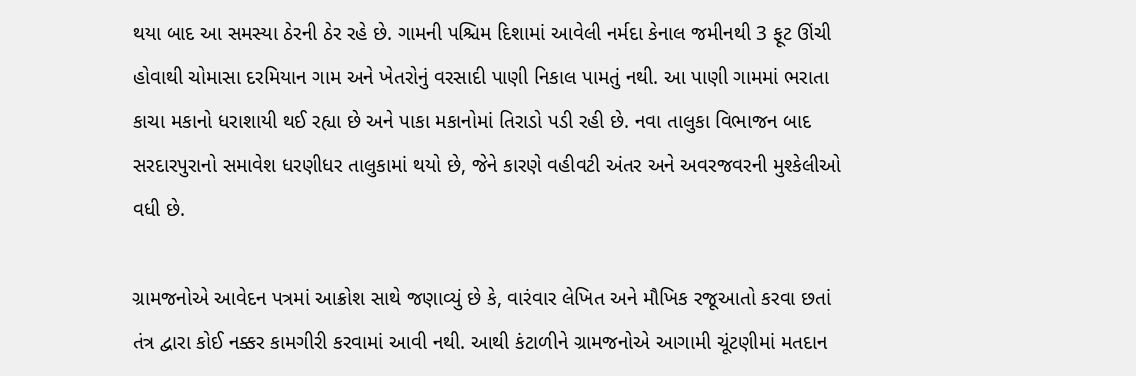થયા બાદ આ સમસ્યા ઠેરની ઠેર રહે છે. ગામની પશ્ચિમ દિશામાં આવેલી નર્મદા કેનાલ જમીનથી 3 ફૂટ ઊંચી હોવાથી ચોમાસા દરમિયાન ગામ અને ખેતરોનું વરસાદી પાણી નિકાલ પામતું નથી. આ પાણી ગામમાં ભરાતા કાચા મકાનો ધરાશાયી થઈ રહ્યા છે અને પાકા મકાનોમાં તિરાડો પડી રહી છે. નવા તાલુકા વિભાજન બાદ સરદારપુરાનો સમાવેશ ધરણીધર તાલુકામાં થયો છે, જેને કારણે વહીવટી અંતર અને અવરજવરની મુશ્કેલીઓ વધી છે.

ગ્રામજનોએ આવેદન પત્રમાં આક્રોશ સાથે જણાવ્યું છે કે, વારંવાર લેખિત અને મૌખિક રજૂઆતો કરવા છતાં તંત્ર દ્વારા કોઈ નક્કર કામગીરી કરવામાં આવી નથી. આથી કંટાળીને ગ્રામજનોએ આગામી ચૂંટણીમાં મતદાન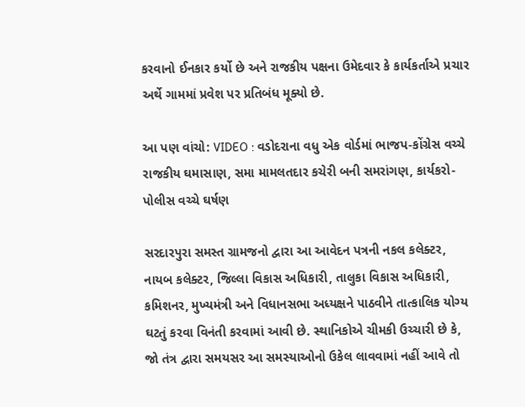કરવાનો ઈનકાર કર્યો છે અને રાજકીય પક્ષના ઉમેદવાર કે કાર્યકર્તાએ પ્રચાર અર્થે ગામમાં પ્રવેશ પર પ્રતિબંધ મૂક્યો છે.

આ પણ વાંચો: VIDEO : વડોદરાના વધુ એક વોર્ડમાં ભાજપ-કોંગ્રેસ વચ્ચે રાજકીય ઘમાસાણ, સમા મામલતદાર કચેરી બની સમરાંગણ, કાર્યકરો-પોલીસ વચ્ચે ઘર્ષણ

સરદારપુરા સમસ્ત ગ્રામજનો દ્વારા આ આવેદન પત્રની નકલ કલેક્ટર, નાયબ કલેક્ટર, જિલ્લા વિકાસ અધિકારી, તાલુકા વિકાસ અધિકારી, કમિશનર, મુખ્યમંત્રી અને વિધાનસભા અધ્યક્ષને પાઠવીને તાત્કાલિક યોગ્ય ઘટતું કરવા વિનંતી કરવામાં આવી છે. સ્થાનિકોએ ચીમકી ઉચ્ચારી છે કે, જો તંત્ર દ્વારા સમયસર આ સમસ્યાઓનો ઉકેલ લાવવામાં નહીં આવે તો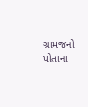ગ્રામજનો પોતાના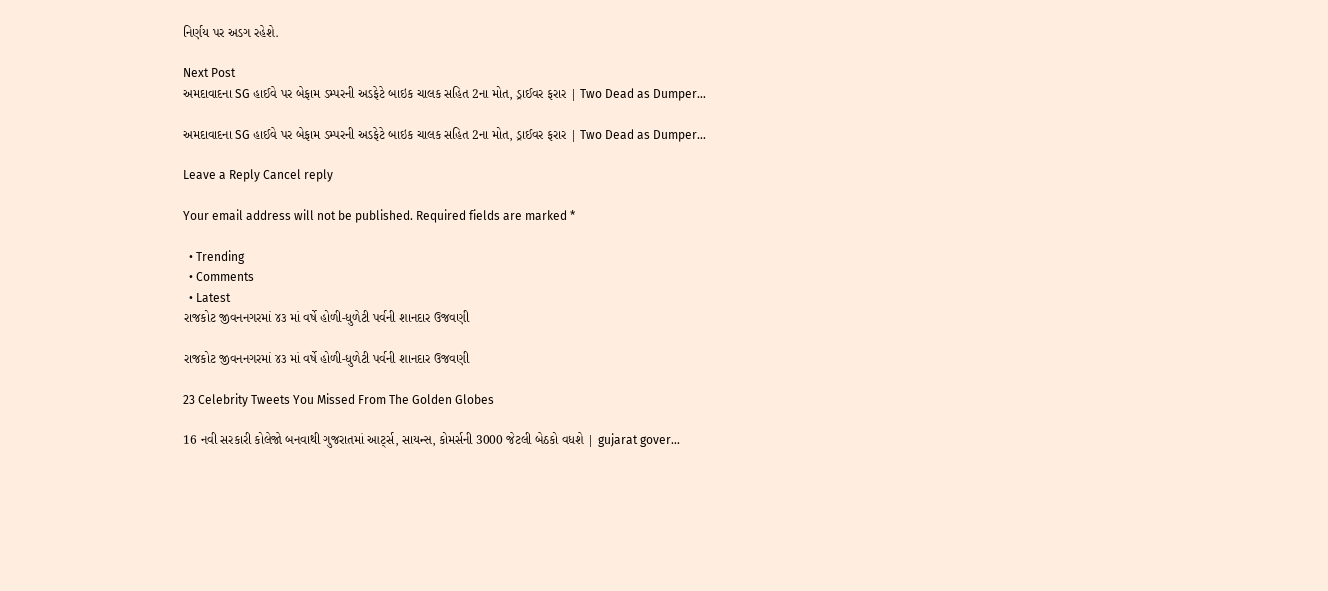નિર્ણય પર અડગ રહેશે.

Next Post
અમદાવાદના SG હાઈવે પર બેફામ ડમ્પરની અડફેટે બાઇક ચાલક સહિત 2ના મોત, ડ્રાઈવર ફરાર | Two Dead as Dumper…

અમદાવાદના SG હાઈવે પર બેફામ ડમ્પરની અડફેટે બાઇક ચાલક સહિત 2ના મોત, ડ્રાઈવર ફરાર | Two Dead as Dumper...

Leave a Reply Cancel reply

Your email address will not be published. Required fields are marked *

  • Trending
  • Comments
  • Latest
રાજકોટ જીવનનગરમાં ૪૩ માં વર્ષે હોળી-ધુળેટી પર્વની શાનદાર ઉજવણી

રાજકોટ જીવનનગરમાં ૪૩ માં વર્ષે હોળી-ધુળેટી પર્વની શાનદાર ઉજવણી

23 Celebrity Tweets You Missed From The Golden Globes

16 નવી સરકારી કોલેજો બનવાથી ગુજરાતમાં આર્ટ્સ, સાયન્સ, કોમર્સની 3000 જેટલી બેઠકો વધશે | gujarat gover…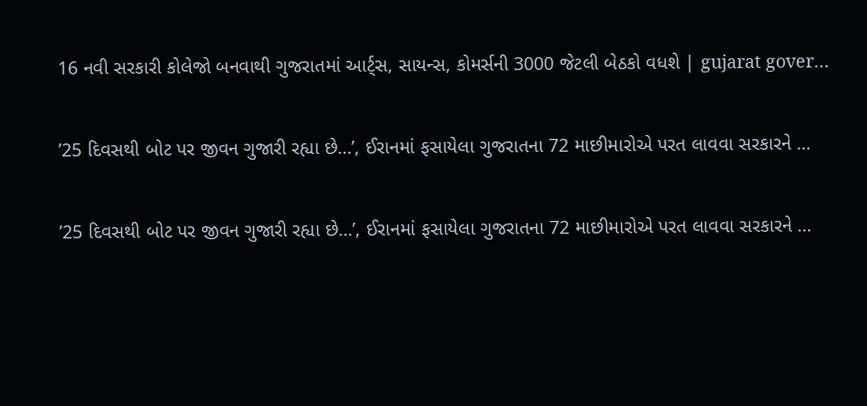16 નવી સરકારી કોલેજો બનવાથી ગુજરાતમાં આર્ટ્સ, સાયન્સ, કોમર્સની 3000 જેટલી બેઠકો વધશે | gujarat gover…

’25 દિવસથી બોટ પર જીવન ગુજારી રહ્યા છે…’, ઈરાનમાં ફસાયેલા ગુજરાતના 72 માછીમારોએ પરત લાવવા સરકારને …

’25 દિવસથી બોટ પર જીવન ગુજારી રહ્યા છે…’, ઈરાનમાં ફસાયેલા ગુજરાતના 72 માછીમારોએ પરત લાવવા સરકારને …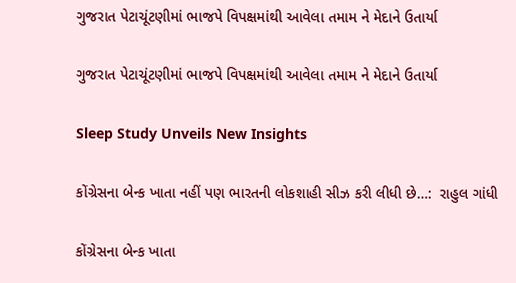ગુજરાત પેટાચૂંટણીમાં ભાજપે વિપક્ષમાંથી આવેલા તમામ ને મેદાને ઉતાર્યા

ગુજરાત પેટાચૂંટણીમાં ભાજપે વિપક્ષમાંથી આવેલા તમામ ને મેદાને ઉતાર્યા

Sleep Study Unveils New Insights

કોંગ્રેસના બેન્ક ખાતા નહીં પણ ભારતની લોકશાહી સીઝ કરી લીધી છે…:  રાહુલ ગાંધી

કોંગ્રેસના બેન્ક ખાતા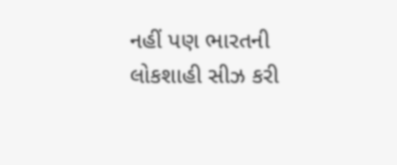નહીં પણ ભારતની લોકશાહી સીઝ કરી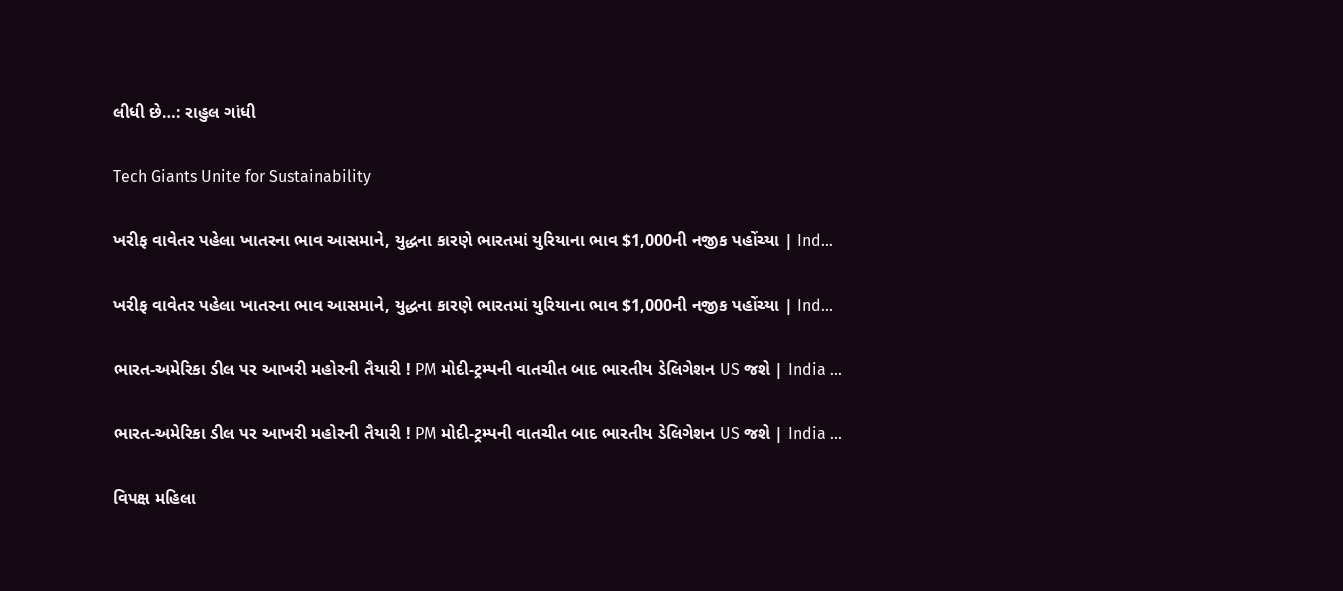લીધી છે…: રાહુલ ગાંધી

Tech Giants Unite for Sustainability

ખરીફ વાવેતર પહેલા ખાતરના ભાવ આસમાને, યુદ્ધના કારણે ભારતમાં યુરિયાના ભાવ $1,000ની નજીક પહોંચ્યા | Ind…

ખરીફ વાવેતર પહેલા ખાતરના ભાવ આસમાને, યુદ્ધના કારણે ભારતમાં યુરિયાના ભાવ $1,000ની નજીક પહોંચ્યા | Ind…

ભારત-અમેરિકા ડીલ પર આખરી મહોરની તૈયારી ! PM મોદી-ટ્રમ્પની વાતચીત બાદ ભારતીય ડેલિગેશન US જશે | India …

ભારત-અમેરિકા ડીલ પર આખરી મહોરની તૈયારી ! PM મોદી-ટ્રમ્પની વાતચીત બાદ ભારતીય ડેલિગેશન US જશે | India …

વિપક્ષ મહિલા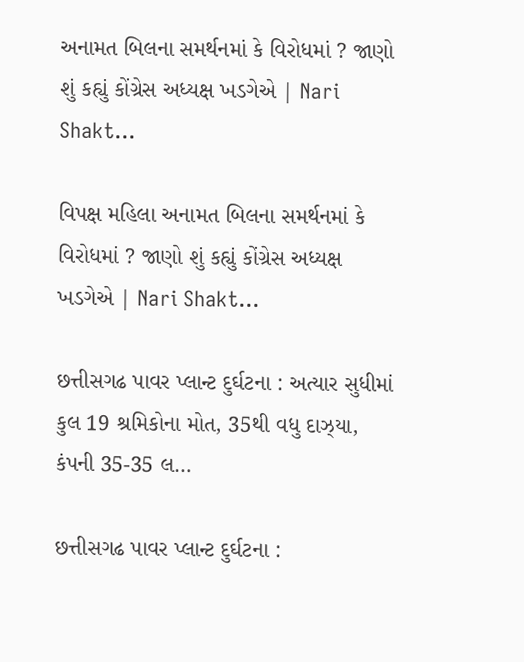અનામત બિલના સમર્થનમાં કે વિરોધમાં ? જાણો શું કહ્યું કોંગ્રેસ અધ્યક્ષ ખડગેએ | Nari Shakt…

વિપક્ષ મહિલા અનામત બિલના સમર્થનમાં કે વિરોધમાં ? જાણો શું કહ્યું કોંગ્રેસ અધ્યક્ષ ખડગેએ | Nari Shakt…

છત્તીસગઢ પાવર પ્લાન્ટ દુર્ઘટના : અત્યાર સુધીમાં કુલ 19 શ્રમિકોના મોત, 35થી વધુ દાઝ્યા, કંપની 35-35 લ…

છત્તીસગઢ પાવર પ્લાન્ટ દુર્ઘટના :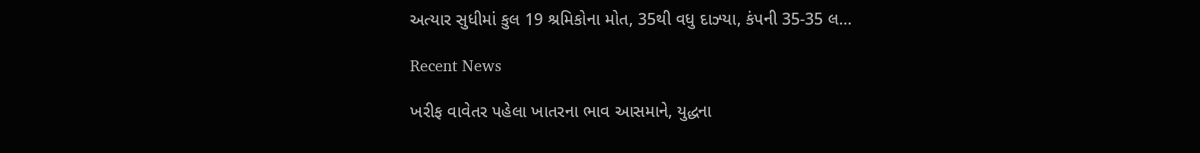અત્યાર સુધીમાં કુલ 19 શ્રમિકોના મોત, 35થી વધુ દાઝ્યા, કંપની 35-35 લ…

Recent News

ખરીફ વાવેતર પહેલા ખાતરના ભાવ આસમાને, યુદ્ધના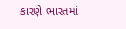કારણે ભારતમાં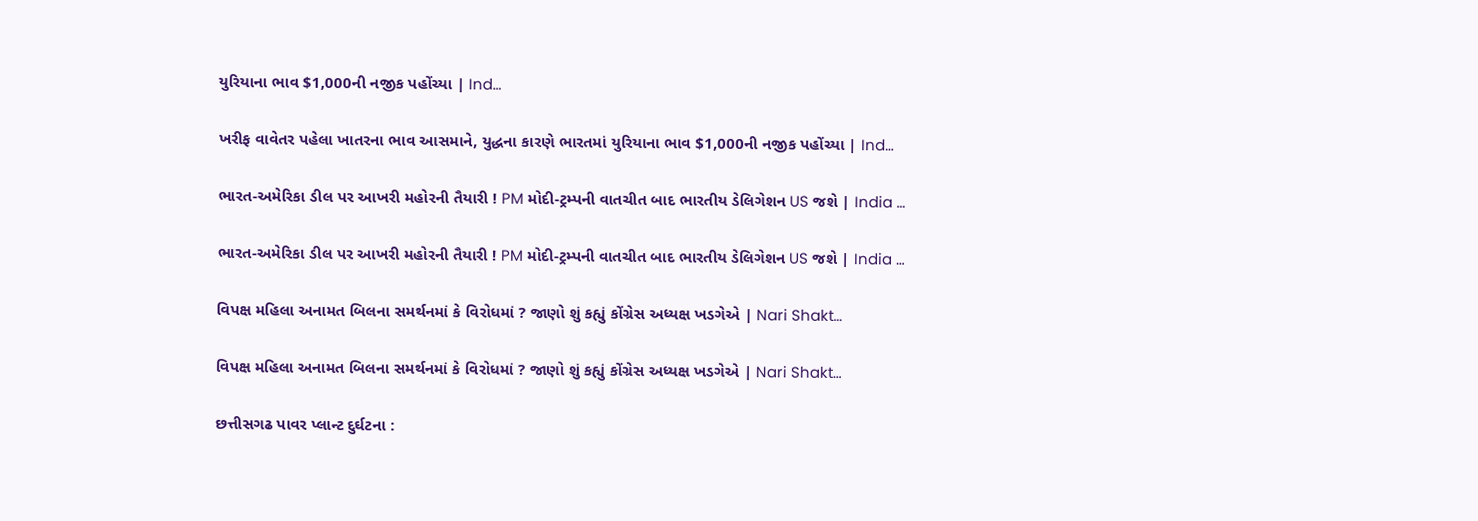યુરિયાના ભાવ $1,000ની નજીક પહોંચ્યા | Ind…

ખરીફ વાવેતર પહેલા ખાતરના ભાવ આસમાને, યુદ્ધના કારણે ભારતમાં યુરિયાના ભાવ $1,000ની નજીક પહોંચ્યા | Ind…

ભારત-અમેરિકા ડીલ પર આખરી મહોરની તૈયારી ! PM મોદી-ટ્રમ્પની વાતચીત બાદ ભારતીય ડેલિગેશન US જશે | India …

ભારત-અમેરિકા ડીલ પર આખરી મહોરની તૈયારી ! PM મોદી-ટ્રમ્પની વાતચીત બાદ ભારતીય ડેલિગેશન US જશે | India …

વિપક્ષ મહિલા અનામત બિલના સમર્થનમાં કે વિરોધમાં ? જાણો શું કહ્યું કોંગ્રેસ અધ્યક્ષ ખડગેએ | Nari Shakt…

વિપક્ષ મહિલા અનામત બિલના સમર્થનમાં કે વિરોધમાં ? જાણો શું કહ્યું કોંગ્રેસ અધ્યક્ષ ખડગેએ | Nari Shakt…

છત્તીસગઢ પાવર પ્લાન્ટ દુર્ઘટના :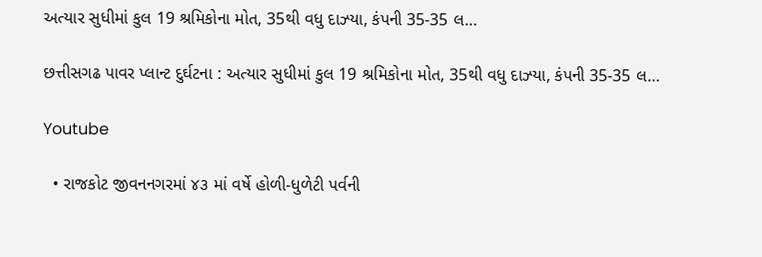અત્યાર સુધીમાં કુલ 19 શ્રમિકોના મોત, 35થી વધુ દાઝ્યા, કંપની 35-35 લ…

છત્તીસગઢ પાવર પ્લાન્ટ દુર્ઘટના : અત્યાર સુધીમાં કુલ 19 શ્રમિકોના મોત, 35થી વધુ દાઝ્યા, કંપની 35-35 લ…

Youtube

  • રાજકોટ જીવનનગરમાં ૪૩ માં વર્ષે હોળી-ધુળેટી પર્વની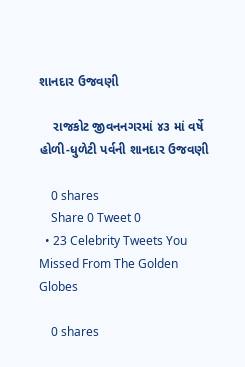શાનદાર ઉજવણી

    રાજકોટ જીવનનગરમાં ૪૩ માં વર્ષે હોળી-ધુળેટી પર્વની શાનદાર ઉજવણી

    0 shares
    Share 0 Tweet 0
  • 23 Celebrity Tweets You Missed From The Golden Globes

    0 shares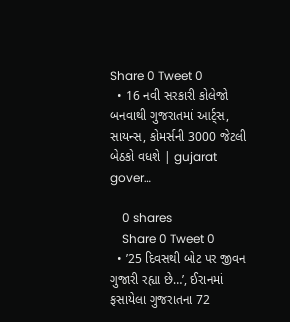Share 0 Tweet 0
  • 16 નવી સરકારી કોલેજો બનવાથી ગુજરાતમાં આર્ટ્સ, સાયન્સ, કોમર્સની 3000 જેટલી બેઠકો વધશે | gujarat gover…

    0 shares
    Share 0 Tweet 0
  • ’25 દિવસથી બોટ પર જીવન ગુજારી રહ્યા છે…’, ઈરાનમાં ફસાયેલા ગુજરાતના 72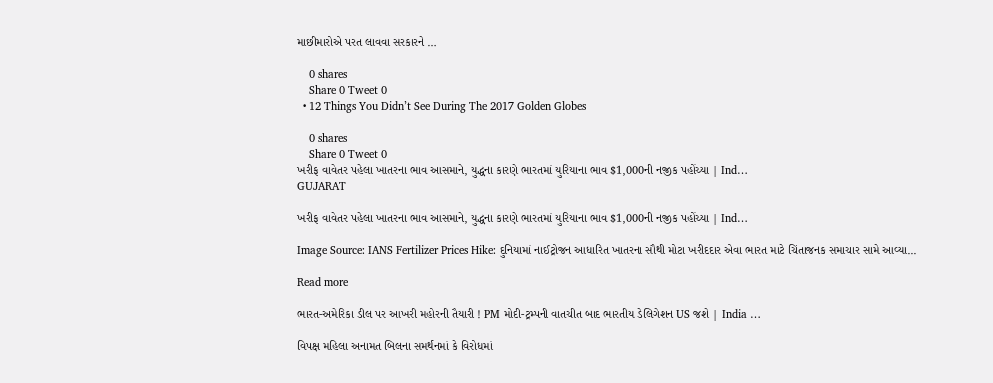માછીમારોએ પરત લાવવા સરકારને …

    0 shares
    Share 0 Tweet 0
  • 12 Things You Didn’t See During The 2017 Golden Globes

    0 shares
    Share 0 Tweet 0
ખરીફ વાવેતર પહેલા ખાતરના ભાવ આસમાને, યુદ્ધના કારણે ભારતમાં યુરિયાના ભાવ $1,000ની નજીક પહોંચ્યા | Ind…
GUJARAT

ખરીફ વાવેતર પહેલા ખાતરના ભાવ આસમાને, યુદ્ધના કારણે ભારતમાં યુરિયાના ભાવ $1,000ની નજીક પહોંચ્યા | Ind…

Image Source: IANS Fertilizer Prices Hike: દુનિયામાં નાઈટ્રોજન આધારિત ખાતરના સૌથી મોટા ખરીદદાર એવા ભારત માટે ચિંતાજનક સમાચાર સામે આવ્યા...

Read more

ભારત-અમેરિકા ડીલ પર આખરી મહોરની તૈયારી ! PM મોદી-ટ્રમ્પની વાતચીત બાદ ભારતીય ડેલિગેશન US જશે | India …

વિપક્ષ મહિલા અનામત બિલના સમર્થનમાં કે વિરોધમાં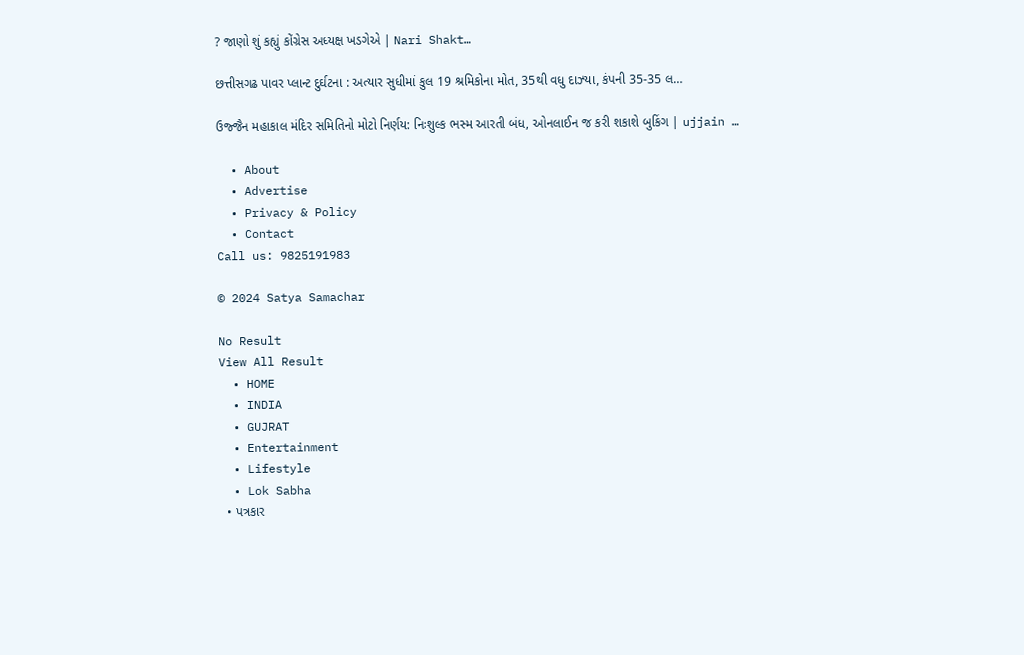? જાણો શું કહ્યું કોંગ્રેસ અધ્યક્ષ ખડગેએ | Nari Shakt…

છત્તીસગઢ પાવર પ્લાન્ટ દુર્ઘટના : અત્યાર સુધીમાં કુલ 19 શ્રમિકોના મોત, 35થી વધુ દાઝ્યા, કંપની 35-35 લ…

ઉજ્જૈન મહાકાલ મંદિર સમિતિનો મોટો નિર્ણય: નિઃશુલ્ક ભસ્મ આરતી બંધ, ઓનલાઈન જ કરી શકાશે બુકિંગ | ujjain …

  • About
  • Advertise
  • Privacy & Policy
  • Contact
Call us: 9825191983

© 2024 Satya Samachar

No Result
View All Result
  • HOME
  • INDIA
  • GUJRAT
  • Entertainment
  • Lifestyle
  • Lok Sabha
  • પત્રકાર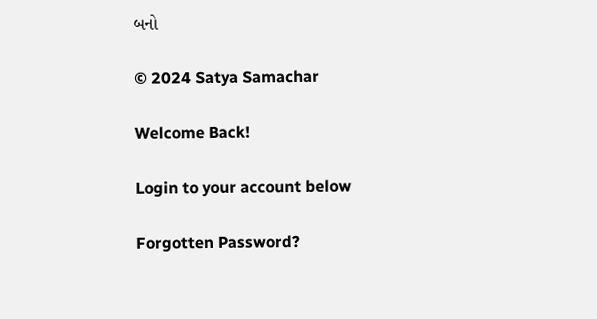બનો

© 2024 Satya Samachar

Welcome Back!

Login to your account below

Forgotten Password?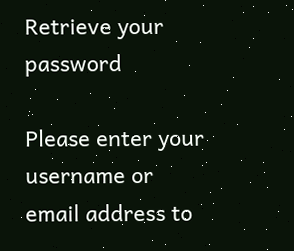Retrieve your password

Please enter your username or email address to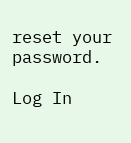reset your password.

Log In